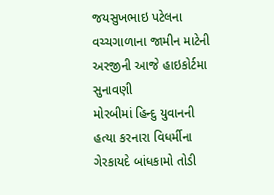જયસુખભાઇ પટેલના વચ્ચગાળાના જામીન માટેની અરજીની આજે હાઇકોર્ટમા સુનાવણી
મોરબીમાં હિન્દુ યુવાનની હત્યા કરનારા વિધર્મીના ગેરકાયદે બાંધકામો તોડી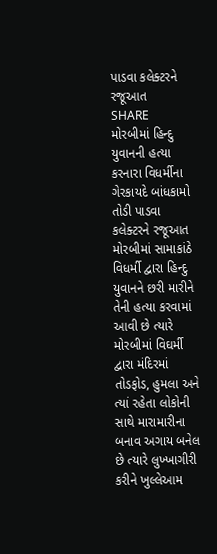પાડવા કલેક્ટરને રજૂઆત
SHARE
મોરબીમાં હિન્દુ યુવાનની હત્યા કરનારા વિધર્મીના ગેરકાયદે બાંધકામો તોડી પાડવા કલેક્ટરને રજૂઆત
મોરબીમાં સામાકાંઠે વિધર્મી દ્વારા હિન્દુ યુવાનને છરી મારીને તેની હત્યા કરવામાં આવી છે ત્યારે મોરબીમાં વિઘર્મી દ્વારા મંદિરમાં તોડફોડ, હુમલા અને ત્યાં રહેતા લોકોની સાથે મારામારીના બનાવ અગાય બનેલ છે ત્યારે લુખ્ખાગીરી કરીને ખુલ્લેઆમ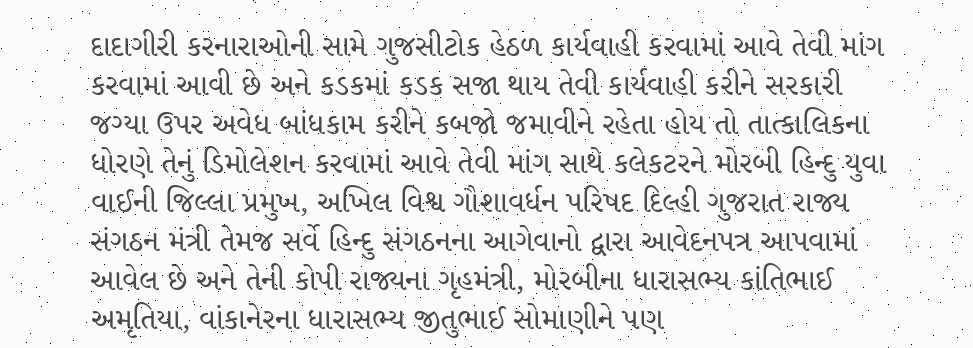દાદાગીરી કરનારાઓની સામે ગુજસીટોક હેઠળ કાર્યવાહી કરવામાં આવે તેવી માંગ કરવામાં આવી છે અને કડકમાં કડક સજા થાય તેવી કાર્યવાહી કરીને સરકારી જગ્યા ઉપર અવેધ બાંધકામ કરીને કબજો જમાવીને રહેતા હોય તો તાત્કાલિકના ધોરણે તેનું ડિમોલેશન કરવામાં આવે તેવી માંગ સાથે કલેકટરને મોરબી હિન્દુ યુવા વાઈની જિલ્લા પ્રમુખ, અખિલ વિશ્વ ગૌશાવર્ધન પરિષદ દિલ્હી ગુજરાત રાજ્ય સંગઠન મંત્રી તેમજ સર્વે હિન્દુ સંગઠનના આગેવાનો દ્વારા આવેદનપત્ર આપવામાં આવેલ છે અને તેની કોપી રાજ્યના ગૃહમંત્રી, મોરબીના ધારાસભ્ય કાંતિભાઈ અમૃતિયા, વાંકાનેરના ધારાસભ્ય જીતુભાઈ સોમાણીને પણ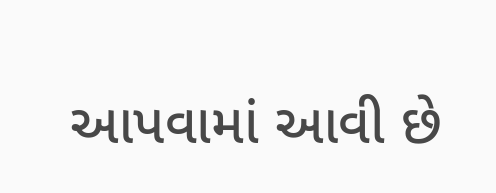આપવામાં આવી છે